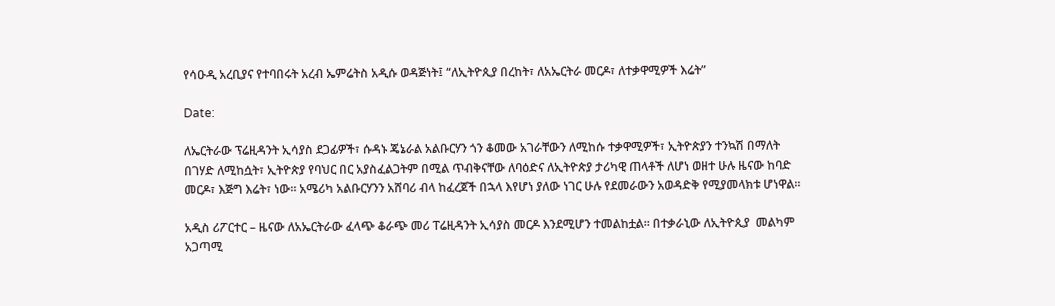የሳዑዲ አረቢያና የተባበሩት አረብ ኤምሬትስ አዲሱ ወዳጅነት፤ “ለኢትዮጲያ በረከት፣ ለአኤርትራ መርዶ፣ ለተቃዋሚዎች እሬት”

Date:

ለኤርትራው ፕሬዚዳንት ኢሳያስ ደጋፊዎች፣ ሱዳኑ ጄኔራል አልቡርሃን ጎን ቆመው አገራቸውን ለሚከሱ ተቃዋሚዎች፣ ኢትዮጵያን ተንኳሽ በማለት በገሃድ ለሚከሷት፣ ኢትዮጵያ የባህር በር አያስፈልጋትም በሚል ጥብቅናቸው ለባዕድና ለኢትዮጵያ ታሪካዊ ጠላቶች ለሆነ ወዘተ ሁሉ ዜናው ከባድ መርዶ፣ እጅግ እሬት፣ ነው። አሜሪካ አልቡርሃንን አሸባሪ ብላ ከፈረጀች በኋላ እየሆነ ያለው ነገር ሁሉ የደመራውን አወዳድቅ የሚያመላክቱ ሆነዋል።

አዲስ ሪፖርተር – ዜናው ለአኤርትራው ፈላጭ ቆራጭ መሪ ፐሬዚዳንት ኢሳያስ መርዶ እንደሚሆን ተመልከቷል። በተቃራኒው ለኢትዮጲያ  መልካም አጋጣሚ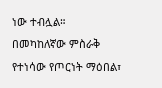ነው ተብሏል።
በመካከለኛው ምስራቅ የተነሳው የጦርነት ማዕበል፣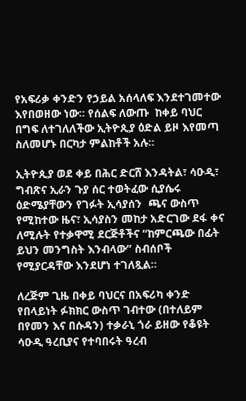የአፍሪቃ ቀንድን የኃይል አሰላለፍ እንደተገመተው እየበወዘው ነው። የሰልፍ ለውጡ  ከቀይ ባህር በግፍ ለተገለለችው ኢትዮጲያ ዕድል ይዞ እየመጣ ስለመሆኑ በርካታ ምልከቶች አሉ።

ኢትዮጲያ ወደ ቀይ በሕር ድርሸ እንዳትል፣ ሳዑዲ፣ ግብጽና ኢራን ጉያ ሰር ተወትፈው ሲያሴሩ ዕድሜያቸውን የገፉት ኢሳያሰን  ጫና ውስጥ የሚከተው ዜና፣ ኢሳያስን መከታ አድርገው ደፋ ቀና ለሚሉት የተቃዋሚ ደርጅቶችና “ከምርጫው በፊት ይህን መንግስት እንብላው” ስብሰቦች የሚያርዳቸው እንደሆነ ተገለጿል።

ለረጅም ጊዜ በቀይ ባህርና በአፍሪካ ቀንድ የበላይነት ፉክክር ውስጥ ገብተው (በተለይም በየመን እና በሱዳን) ተቃራኒ ጎራ ይዘው የቆዩት ሳዑዲ ዓረቢያና የተባበሩት ዓረብ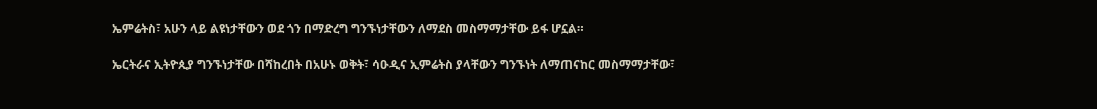ኤምሬትስ፣ አሁን ላይ ልዩነታቸውን ወደ ጎን በማድረግ ግንኙነታቸውን ለማደስ መስማማታቸው ይፋ ሆኗል።

ኤርትራና ኢትዮጲያ ግንኙነታቸው በሻከረበት በአሁኑ ወቅት፣ ሳዑዲና ኢምሬትስ ያላቸውን ግንኙነት ለማጠናከር መስማማታቸው፣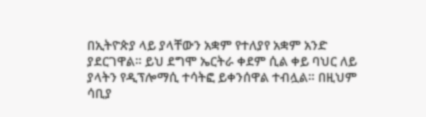በኢትዮጵያ ላይ ያላቸውን አቋም የተለያየ አቋም አንድ ያደርገዋል። ይህ ደግሞ ኤርትራ ቀደም ሲል ቀይ ባህር ለይ ያላትን የዲፕሎማሲ ተሳትፎ ይቀንሰዋል ተብሏል። በዚህም ሳቢያ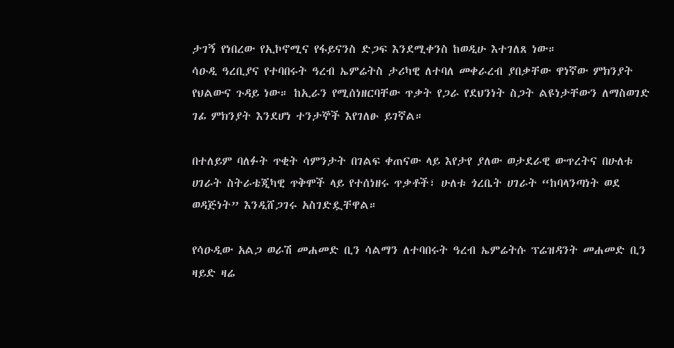ታገኝ የነበረው የኢኮኖሚና የፋይናንስ ድጋፍ እንደሚቀንስ ከወዲሁ እተገለጸ ነው።
ሳዑዲ ዓረቢያና የተባበሩት ዓረብ ኤምሬትስ ታሪካዊ ለተባለ መቀራረብ ያበቃቸው ዋነኛው ምክንያት የህልውና ጉዳይ ነው። ከኢራን የሚሰነዘርባቸው ጥቃት የጋራ የደህንነት ስጋት ልዩነታቸውን ለማስወገድ ገፊ ምክንያት እንደሆነ ተንታኞች እየገለፁ ይገኛል።

በተለይም ባለፉት ጥቂት ሳምንታት በገልፍ ቀጠናው ላይ እየታየ ያለው ወታደራዊ ውጥረትና በሁለቱ ሀገራት ስትራቴጂካዊ ጥቅሞች ላይ የተሰነዘሩ ጥቃቶች፣ ሁለቱ ጎረቤት ሀገራት “ከባላንጣነት ወደ ወዳጅነት” እንዲሸጋገሩ አስገድዷቸዋል።

የሳዑዲው አልጋ ወራሽ መሐመድ ቢን ሳልማን ለተባበሩት ዓረብ ኤምሬትሱ ፕሬዝዳንት መሐመድ ቢን ዛይድ ዛሬ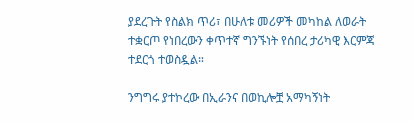ያደረጉት የስልክ ጥሪ፣ በሁለቱ መሪዎች መካከል ለወራት ተቋርጦ የነበረውን ቀጥተኛ ግንኙነት የሰበረ ታሪካዊ እርምጃ ተደርጎ ተወስዷል።

ንግግሩ ያተኮረው በኢራንና በወኪሎቿ አማካኝነት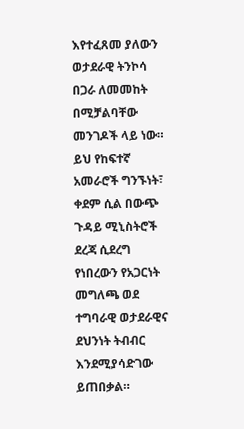እየተፈጸመ ያለውን ወታደራዊ ትንኮሳ በጋራ ለመመከት በሚቻልባቸው መንገዶች ላይ ነው። ይህ የከፍተኛ አመራሮች ግንኙነት፣ ቀደም ሲል በውጭ ጉዳይ ሚኒስትሮች ደረጃ ሲደረግ የነበረውን የአጋርነት መግለጫ ወደ ተግባራዊ ወታደራዊና ደህንነት ትብብር እንደሚያሳድገው ይጠበቃል።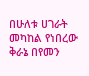በሁለቱ ሀገራት መካከል የነበረው ቅራኔ በየመን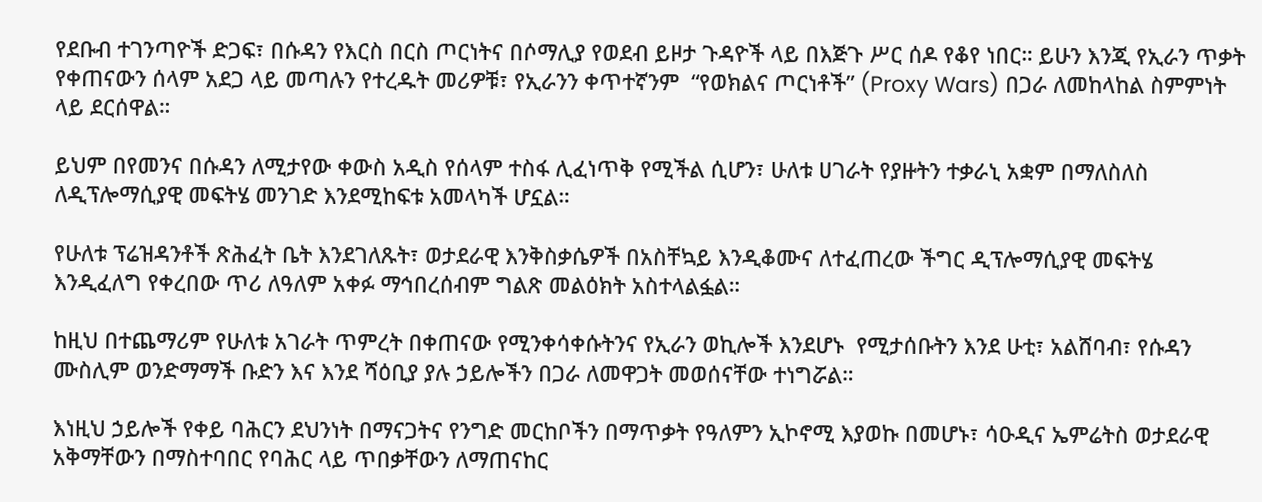የደቡብ ተገንጣዮች ድጋፍ፣ በሱዳን የእርስ በርስ ጦርነትና በሶማሊያ የወደብ ይዞታ ጉዳዮች ላይ በእጅጉ ሥር ሰዶ የቆየ ነበር። ይሁን እንጂ የኢራን ጥቃት የቀጠናውን ሰላም አደጋ ላይ መጣሉን የተረዱት መሪዎቹ፣ የኢራንን ቀጥተኛንም  “የወክልና ጦርነቶች” (Proxy Wars) በጋራ ለመከላከል ስምምነት ላይ ደርሰዋል።

ይህም በየመንና በሱዳን ለሚታየው ቀውስ አዲስ የሰላም ተስፋ ሊፈነጥቅ የሚችል ሲሆን፣ ሁለቱ ሀገራት የያዙትን ተቃራኒ አቋም በማለስለስ ለዲፕሎማሲያዊ መፍትሄ መንገድ እንደሚከፍቱ አመላካች ሆኗል።

የሁለቱ ፕሬዝዳንቶች ጽሕፈት ቤት እንደገለጹት፣ ወታደራዊ እንቅስቃሴዎች በአስቸኳይ እንዲቆሙና ለተፈጠረው ችግር ዲፕሎማሲያዊ መፍትሄ እንዲፈለግ የቀረበው ጥሪ ለዓለም አቀፉ ማኅበረሰብም ግልጽ መልዕክት አስተላልፏል።

ከዚህ በተጨማሪም የሁለቱ አገራት ጥምረት በቀጠናው የሚንቀሳቀሱትንና የኢራን ወኪሎች እንደሆኑ  የሚታሰቡትን እንደ ሁቲ፣ አልሸባብ፣ የሱዳን ሙስሊም ወንድማማች ቡድን እና እንደ ሻዕቢያ ያሉ ኃይሎችን በጋራ ለመዋጋት መወሰናቸው ተነግሯል።

እነዚህ ኃይሎች የቀይ ባሕርን ደህንነት በማናጋትና የንግድ መርከቦችን በማጥቃት የዓለምን ኢኮኖሚ እያወኩ በመሆኑ፣ ሳዑዲና ኤምሬትስ ወታደራዊ አቅማቸውን በማስተባበር የባሕር ላይ ጥበቃቸውን ለማጠናከር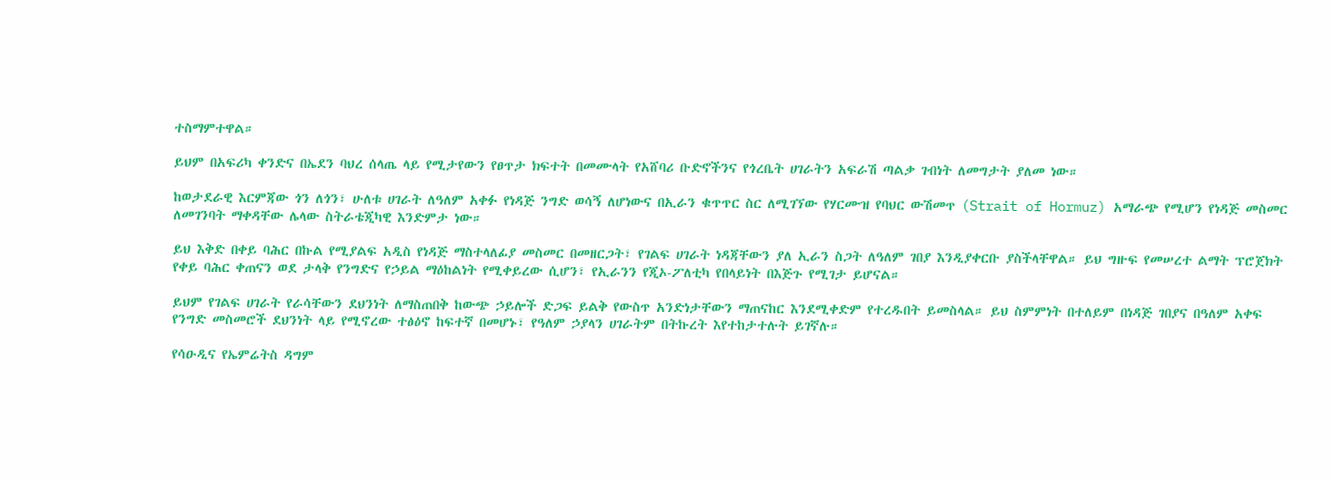ተስማምተዋል።

ይህም በአፍሪካ ቀንድና በኤደን ባህረ ሰላጤ ላይ የሚታየውን የፀጥታ ክፍተት በመሙላት የአሸባሪ ቡድኖችንና የጎረቤት ሀገራትን አፍራሽ ጣልቃ ገብነት ለመግታት ያለመ ነው።

ከወታደራዊ እርምጃው ጎን ለጎን፣ ሁለቱ ሀገራት ለዓለም አቀፉ የነዳጅ ንግድ ወሳኝ ለሆነውና በኢራን ቁጥጥር ስር ለሚገኘው የሃርሙዝ የባህር ውሽመጥ (Strait of Hormuz) አማራጭ የሚሆን የነዳጅ መስመር ለመገንባት ማቀዳቸው ሌላው ስትራቴጂካዊ እንድምታ ነው።

ይህ እቅድ በቀይ ባሕር በኩል የሚያልፍ አዲስ የነዳጅ ማስተላለፊያ መስመር በመዘርጋት፣ የገልፍ ሀገራት ነዳጃቸውን ያለ ኢራን ስጋት ለዓለም ገበያ እንዲያቀርቡ ያስችላቸዋል። ይህ ግዙፍ የመሠረተ ልማት ፕሮጀክት የቀይ ባሕር ቀጠናን ወደ ታላቅ የንግድና የኃይል ማዕከልነት የሚቀይረው ሲሆን፣ የኢራንን የጂኦ-ፖለቲካ የበላይነት በእጅጉ የሚገታ ይሆናል።

ይህም የገልፍ ሀገራት የራሳቸውን ደህንነት ለማስጠበቅ ከውጭ ኃይሎች ድጋፍ ይልቅ የውስጥ አንድነታቸውን ማጠናከር እንደሚቀድም የተረዱበት ይመስላል። ይህ ስምምነት በተለይም በነዳጅ ገበያና በዓለም አቀፍ የንግድ መስመሮች ደህንነት ላይ የሚኖረው ተፅዕኖ ከፍተኛ በመሆኑ፣ የዓለም ኃያላን ሀገራትም በትኩረት እየተከታተሉት ይገኛሉ።

የሳዑዲና የኤምሬትስ ዳግም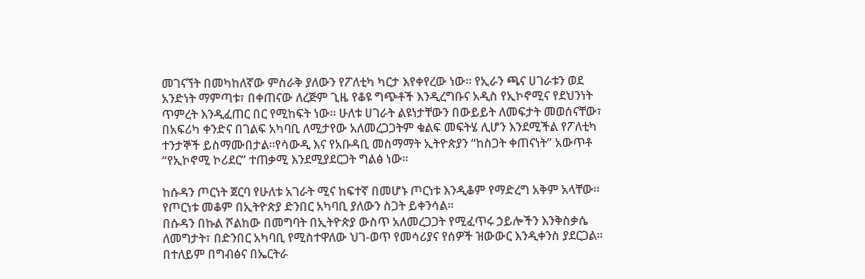መገናኘት በመካከለኛው ምስራቅ ያለውን የፖለቲካ ካርታ እየቀየረው ነው። የኢራን ጫና ሀገራቱን ወደ አንድነት ማምጣቱ፣ በቀጠናው ለረጅም ጊዜ የቆዩ ግጭቶች እንዲረግቡና አዲስ የኢኮኖሚና የደህንነት ጥምረት እንዲፈጠር በር የሚከፍት ነው። ሁለቱ ሀገራት ልዩነታቸውን በውይይት ለመፍታት መወሰናቸው፣ በአፍሪካ ቀንድና በገልፍ አካባቢ ለሚታየው አለመረጋጋትም ቁልፍ መፍትሄ ሊሆን እንደሚችል የፖለቲካ ተንታኞች ይስማሙበታል።የሳውዲ እና የአቡዳቢ መስማማት ኢትዮጵያን “ከስጋት ቀጠናነት” አውጥቶ “የኢኮኖሚ ኮሪደር” ተጠቃሚ እንደሚያደርጋት ግልፅ ነው።

ከሱዳን ጦርነት ጀርባ የሁለቱ አገራት ሚና ከፍተኛ በመሆኑ ጦርነቱ እንዲቆም የማድረግ አቅም አላቸው። የጦርነቱ መቆም በኢትዮጵያ ድንበር አካባቢ ያለውን ስጋት ይቀንሳል።
በሱዳን በኩል ሾልከው በመግባት በኢትዮጵያ ውስጥ አለመረጋጋት የሚፈጥሩ ኃይሎችን እንቅስቃሴ ለመግታት፣ በድንበር አካባቢ የሚስተዋለው ህገ-ወጥ የመሳሪያና የሰዎች ዝውውር እንዲቀንስ ያደርጋል። በተለይም በግብፅና በኤርትራ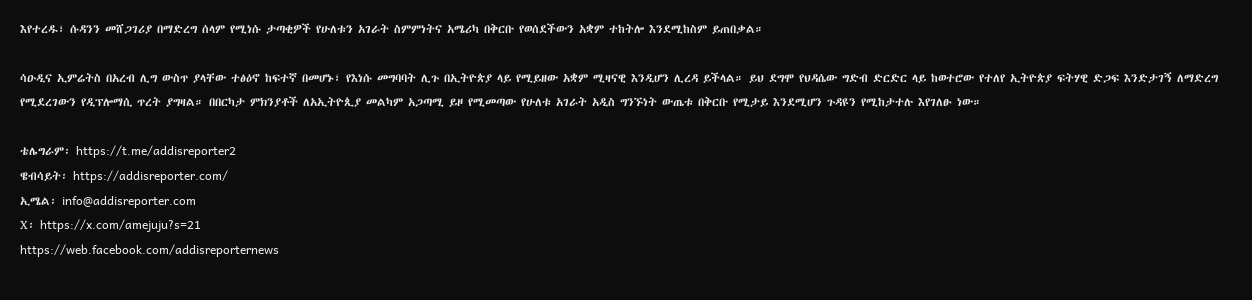እየተረዱ፣ ሱዳንን መሸጋገሪያ በማድረግ ሰላም የሚነሱ ታጣቂዎች የሁለቱን አገራት ስምምነትና አሜሪካ በቅርቡ የወሰደችውን አቋም ተከትሎ እንደሚከስም ይጠበቃል።

ሳዑዲና ኢምሬትስ በአረብ ሊግ ውስጥ ያላቸው ተፅዕኖ ከፍተኛ በመሆኑ፣ የእነሱ መግባባት ሊጉ በኢትዮጵያ ላይ የሚይዘው አቋም ሚዛናዊ እንዲሆን ሊረዳ ይችላል። ይህ ደግሞ የህዳሴው ግድብ ድርድር ላይ ከወተሮው የተለየ ኢትዮጵያ ፍትሃዊ ድጋፍ እንድታገኝ ለማድረግ የሚደረገውን የዲፕሎማሲ ጥረት ያግዛል። በበርካታ ምክንያቶች ለአኢትዮጲያ መልካም አጋጣሚ ይዞ የሚመጣው የሁለቱ አገራት አዲስ ግንኙነት ውጤቱ በቅርቡ የሚታይ እንደሚሆን ጉዳዩን የሚከታተሉ እየገለፁ ነው።

ቴሌግራም፡ https://t.me/addisreporter2
ዌብሳይት፡ https://addisreporter.com/
ኢሜል፡ info@addisreporter.com
X፡ https://x.com/amejuju?s=21
https://web.facebook.com/addisreporternews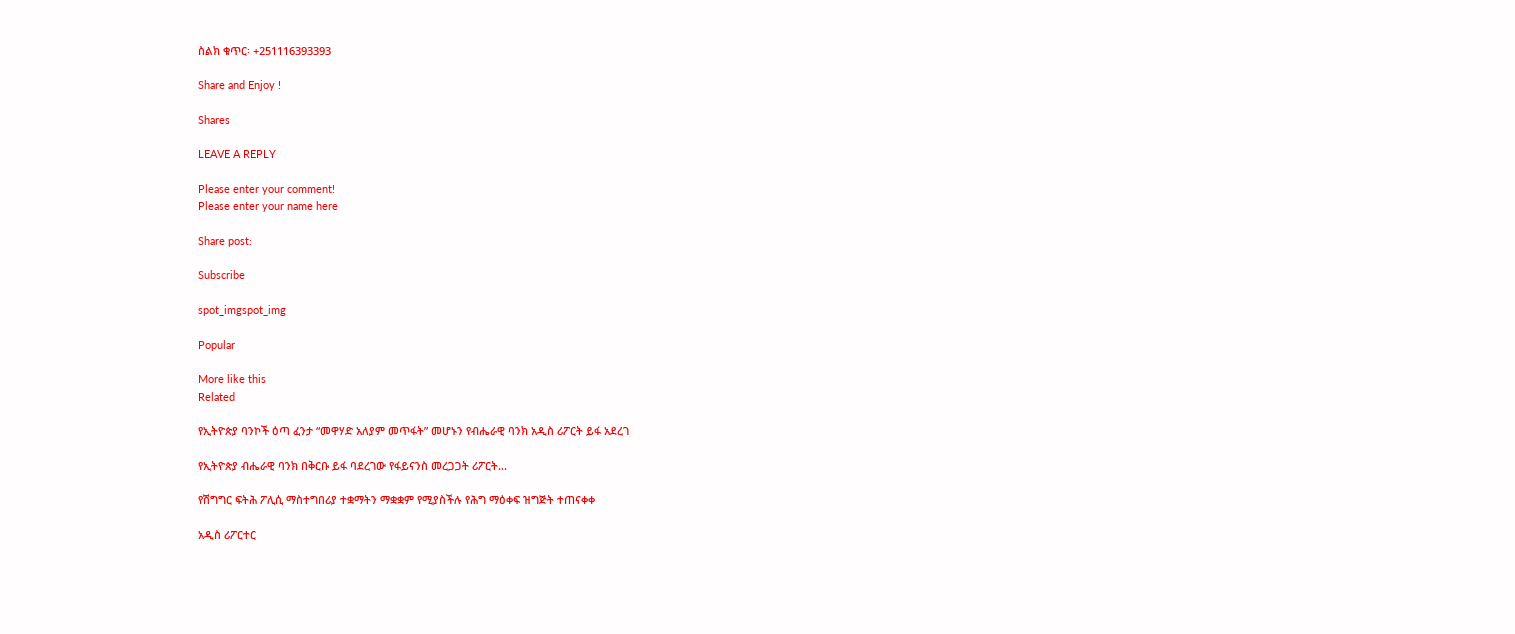ስልክ ቁጥር፡ +251116393393

Share and Enjoy !

Shares

LEAVE A REPLY

Please enter your comment!
Please enter your name here

Share post:

Subscribe

spot_imgspot_img

Popular

More like this
Related

የኢትዮጵያ ባንኮች ዕጣ ፈንታ “መዋሃድ አለያም መጥፋት” መሆኑን የብሔራዊ ባንክ አዲስ ሪፖርት ይፋ አደረገ

የኢትዮጵያ ብሔራዊ ባንክ በቅርቡ ይፋ ባደረገው የፋይናንስ መረጋጋት ሪፖርት...

የሽግግር ፍትሕ ፖሊሲ ማስተግበሪያ ተቋማትን ማቋቋም የሚያስችሉ የሕግ ማዕቀፍ ዝግጅት ተጠናቀቀ

አዲስ ሪፖርተር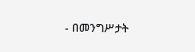- በመንግሥታት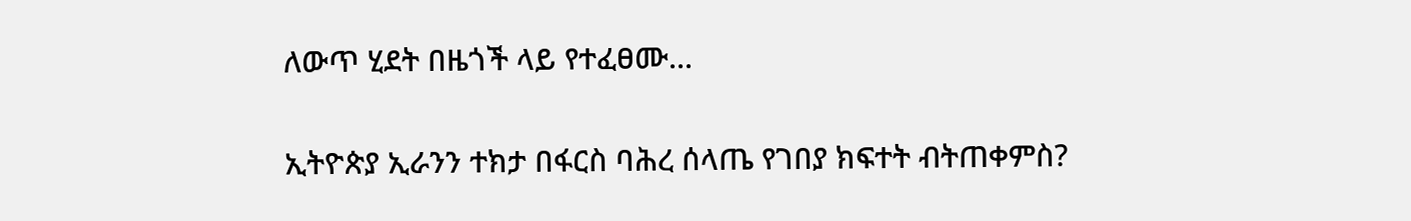ለውጥ ሂደት በዜጎች ላይ የተፈፀሙ...

ኢትዮጵያ ኢራንን ተክታ በፋርስ ባሕረ ሰላጤ የገበያ ክፍተት ብትጠቀምስ?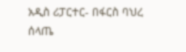አዲስ ሪፓርተር- በፋርስ ባህረ ሰላጤ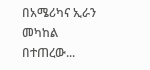በአሜሪካና ኢራን መካከል በተጠረው...